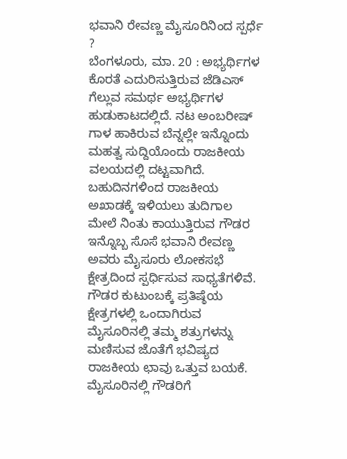ಭವಾನಿ ರೇವಣ್ಣ ಮೈಸೂರಿನಿಂದ ಸ್ಪರ್ಧೆ ?
ಬೆಂಗಳೂರು, ಮಾ. 20 : ಅಭ್ಯರ್ಥಿಗಳ ಕೊರತೆ ಎದುರಿಸುತ್ತಿರುವ ಜೆಡಿಎಸ್ ಗೆಲ್ಲುವ ಸಮರ್ಥ ಅಭ್ಯರ್ಥಿಗಳ ಹುಡುಕಾಟದಲ್ಲಿದೆ. ನಟ ಅಂಬರೀಷ್ ಗಾಳ ಹಾಕಿರುವ ಬೆನ್ನಲ್ಲೇ ಇನ್ನೊಂದು ಮಹತ್ವ ಸುದ್ದಿಯೊಂದು ರಾಜಕೀಯ ವಲಯದಲ್ಲಿ ದಟ್ಟವಾಗಿದೆ. ಬಹುದಿನಗಳಿಂದ ರಾಜಕೀಯ ಅಖಾಡಕ್ಕೆ ಇಳಿಯಲು ತುದಿಗಾಲ ಮೇಲೆ ನಿಂತು ಕಾಯುತ್ತಿರುವ ಗೌಡರ ಇನ್ನೊಬ್ಬ ಸೊಸೆ ಭವಾನಿ ರೇವಣ್ಣ ಅವರು ಮೈಸೂರು ಲೋಕಸಭೆ ಕ್ಷೇತ್ರದಿಂದ ಸ್ಪರ್ಧಿಸುವ ಸಾಧ್ಯತೆಗಳಿವೆ.
ಗೌಡರ ಕುಟುಂಬಕ್ಕೆ ಪ್ರತಿಷ್ಠೆಯ ಕ್ಷೇತ್ರಗಳಲ್ಲಿ ಒಂದಾಗಿರುವ ಮೈಸೂರಿನಲ್ಲಿ ತಮ್ಮ ಶತ್ರುಗಳನ್ನು ಮಣಿಸುವ ಜೊತೆಗೆ ಭವಿಷ್ಯದ ರಾಜಕೀಯ ಛಾವು ಒತ್ತುವ ಬಯಕೆ. ಮೈಸೂರಿನಲ್ಲಿ ಗೌಡರಿಗೆ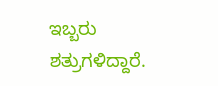ಇಬ್ಬರು ಶತ್ರುಗಳಿದ್ದಾರೆ.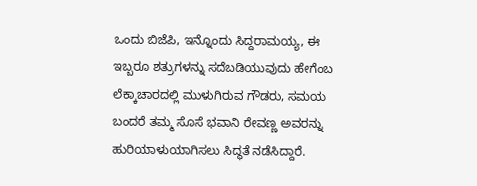ಒಂದು ಬಿಜೆಪಿ, ಇನ್ನೊಂದು ಸಿದ್ದರಾಮಯ್ಯ, ಈ ಇಬ್ಬರೂ ಶತ್ರುಗಳನ್ನು ಸದೆಬಡಿಯುವುದು ಹೇಗೆಂಬ ಲೆಕ್ಕಾಚಾರದಲ್ಲಿ ಮುಳುಗಿರುವ ಗೌಡರು, ಸಮಯ ಬಂದರೆ ತಮ್ಮ ಸೊಸೆ ಭವಾನಿ ರೇವಣ್ಣ ಅವರನ್ನು ಹುರಿಯಾಳುಯಾಗಿಸಲು ಸಿದ್ಥತೆ ನಡೆಸಿದ್ದಾರೆ.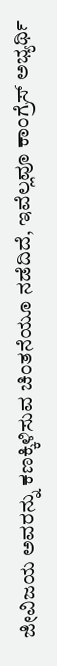ಜೀವಿಜಯ ಅವರನ್ನು ಕಣಕ್ಕಿಳಿಸುವ ಚಿಂತನೆಯೂ ನಡೆದಿದೆ, ಇವೆಲ್ಲವೂ ಕಾಂಗ್ರೆಸ್ ಅಭ್ಯರ್ಥಿ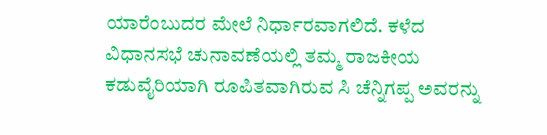ಯಾರೆಂಬುದರ ಮೇಲೆ ನಿರ್ಧಾರವಾಗಲಿದೆ. ಕಳೆದ ವಿಧಾನಸಭೆ ಚುನಾವಣೆಯಲ್ಲಿ ತಮ್ಮ ರಾಜಕೀಯ ಕಡುವೈರಿಯಾಗಿ ರೂಪಿತವಾಗಿರುವ ಸಿ ಚೆನ್ನಿಗಪ್ಪ ಅವರನ್ನು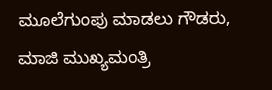ಮೂಲೆಗುಂಪು ಮಾಡಲು ಗೌಡರು, ಮಾಜಿ ಮುಖ್ಯಮಂತ್ರಿ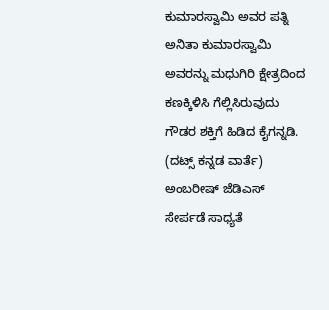ಕುಮಾರಸ್ವಾಮಿ ಅವರ ಪತ್ನಿ ಅನಿತಾ ಕುಮಾರಸ್ವಾಮಿ ಅವರನ್ನು ಮಧುಗಿರಿ ಕ್ಷೇತ್ರದಿಂದ ಕಣಕ್ಕಿಳಿಸಿ ಗೆಲ್ಲಿಸಿರುವುದು ಗೌಡರ ಶಕ್ತಿಗೆ ಹಿಡಿದ ಕೈಗನ್ನಡಿ.
(ದಟ್ಸ್ ಕನ್ನಡ ವಾರ್ತೆ)
ಅಂಬರೀಷ್ ಜೆಡಿಎಸ್ ಸೇರ್ಪಡೆ ಸಾಧ್ಯತೆ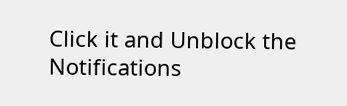Click it and Unblock the Notifications